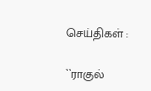செய்திகள் :

``ராகுல்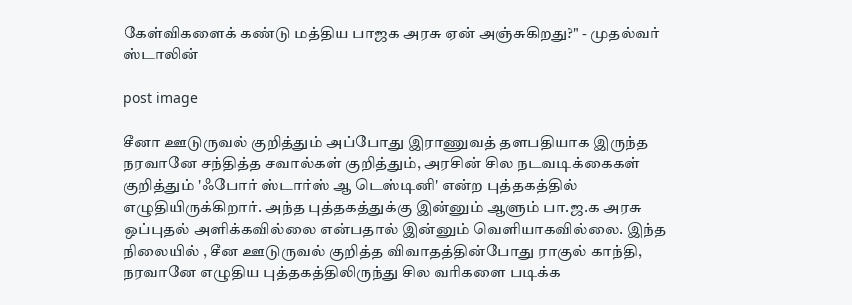கேள்விகளைக் கண்டு மத்திய பாஜக அரசு ஏன் அஞ்சுகிறது?" - முதல்வர் ஸ்டாலின்

post image

சீனா ஊடுருவல் குறித்தும் அப்போது இராணுவத் தளபதியாக இருந்த நரவானே சந்தித்த சவால்கள் குறித்தும், அரசின் சில நடவடிக்கைகள் குறித்தும் 'ஃபோர் ஸ்டார்ஸ் ஆ டெஸ்டினி' என்ற புத்தகத்தில் எழுதியிருக்கிறார். அந்த புத்தகத்துக்கு இன்னும் ஆளும் பா.ஜ.க அரசு ஒப்புதல் அளிக்கவில்லை என்பதால் இன்னும் வெளியாகவில்லை. இந்த நிலையில் , சீன ஊடுருவல் குறித்த விவாதத்தின்போது ராகுல் காந்தி, நரவானே எழுதிய புத்தகத்திலிருந்து சில வரிகளை படிக்க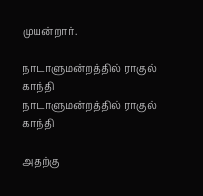முயன்றார்.

நாடாளுமன்றத்தில் ராகுல் காந்தி
நாடாளுமன்றத்தில் ராகுல் காந்தி

அதற்கு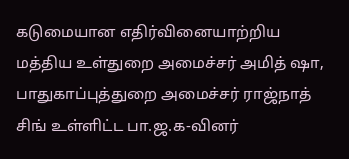கடுமையான எதிர்வினையாற்றிய மத்திய உள்துறை அமைச்சர் அமித் ஷா, பாதுகாப்புத்துறை அமைச்சர் ராஜ்நாத் சிங் உள்ளிட்ட பா.ஜ.க-வினர்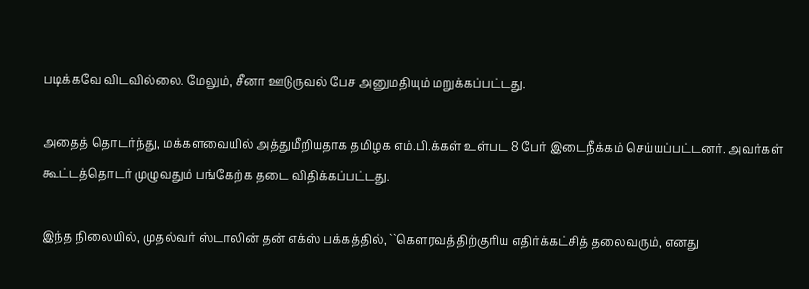படிக்கவே விடவில்லை. மேலும், சீனா ஊடுருவல் பேச அனுமதியும் மறுக்கப்பட்டது.

அதைத் தொடர்ந்து, மக்களவையில் அத்துமீறியதாக தமிழக எம்.பி.க்கள் உள்பட 8 பேர் இடைநீக்கம் செய்யப்பட்டனர். அவர்கள் கூட்டத்தொடர் முழுவதும் பங்கேற்க தடை விதிக்கப்பட்டது.

இந்த நிலையில், முதல்வர் ஸ்டாலின் தன் எக்ஸ் பக்கத்தில், ``கௌரவத்திற்குரிய எதிர்க்கட்சித் தலைவரும், எனது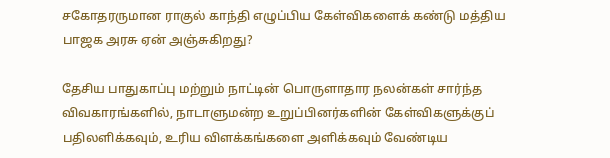சகோதரருமான ராகுல் காந்தி எழுப்பிய கேள்விகளைக் கண்டு மத்திய பாஜக அரசு ஏன் அஞ்சுகிறது?

தேசிய பாதுகாப்பு மற்றும் நாட்டின் பொருளாதார நலன்கள் சார்ந்த விவகாரங்களில், நாடாளுமன்ற உறுப்பினர்களின் கேள்விகளுக்குப் பதிலளிக்கவும், உரிய விளக்கங்களை அளிக்கவும் வேண்டிய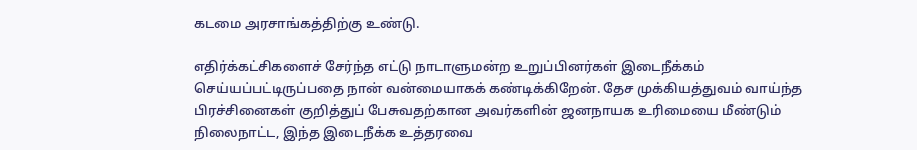கடமை அரசாங்கத்திற்கு உண்டு.

எதிர்க்கட்சிகளைச் சேர்ந்த எட்டு நாடாளுமன்ற உறுப்பினர்கள் இடைநீக்கம் செய்யப்பட்டிருப்பதை நான் வன்மையாகக் கண்டிக்கிறேன். தேச முக்கியத்துவம் வாய்ந்த பிரச்சினைகள் குறித்துப் பேசுவதற்கான அவர்களின் ஜனநாயக உரிமையை மீண்டும் நிலைநாட்ட, இந்த இடைநீக்க உத்தரவை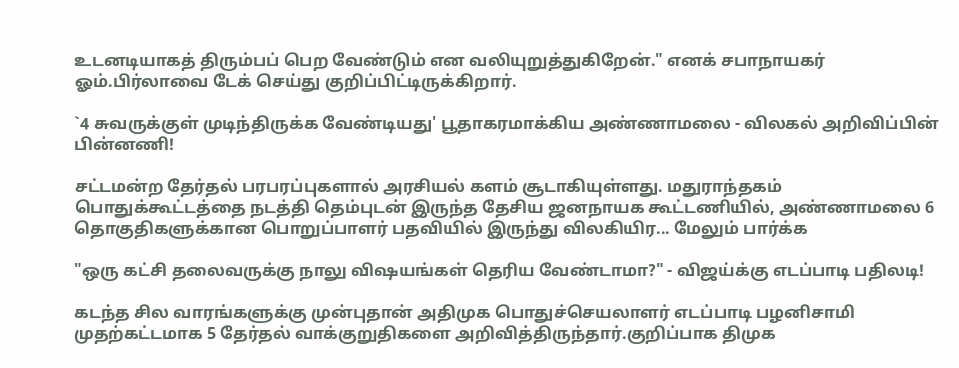உடனடியாகத் திரும்பப் பெற வேண்டும் என வலியுறுத்துகிறேன்." எனக் சபாநாயகர் ஓம்.பிர்லாவை டேக் செய்து குறிப்பிட்டிருக்கிறார்.

`4 சுவருக்குள் முடிந்திருக்க வேண்டியது' பூதாகரமாக்கிய அண்ணாமலை - விலகல் அறிவிப்பின் பின்னணி!

சட்டமன்ற தேர்தல் பரபரப்புகளால் அரசியல் களம் சூடாகியுள்ளது. மதுராந்தகம் பொதுக்கூட்டத்தை நடத்தி தெம்புடன் இருந்த தேசிய ஜனநாயக கூட்டணியில், அண்ணாமலை 6 தொகுதிகளுக்கான பொறுப்பாளர் பதவியில் இருந்து விலகியிர... மேலும் பார்க்க

"ஒரு கட்சி தலைவருக்கு நாலு விஷயங்கள் தெரிய வேண்டாமா?" - விஜய்க்கு எடப்பாடி பதிலடி!

கடந்த சில வாரங்களுக்கு முன்புதான் அதிமுக பொதுச்செயலாளர் எடப்பாடி பழனிசாமி முதற்கட்டமாக 5 தேர்தல் வாக்குறுதிகளை அறிவித்திருந்தார்.குறிப்பாக திமுக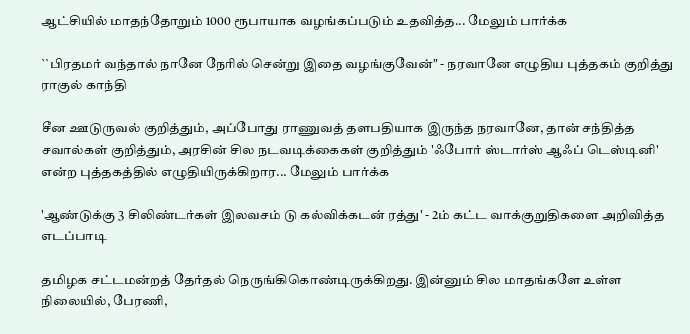ஆட்சியில் மாதந்தோறும் 1000 ரூபாயாக வழங்கப்படும் உதவித்த... மேலும் பார்க்க

``பிரதமர் வந்தால் நானே நேரில் சென்று இதை வழங்குவேன்" - நரவானே எழுதிய புத்தகம் குறித்து ராகுல் காந்தி

சீன ஊடுருவல் குறித்தும், அப்போது ராணுவத் தளபதியாக இருந்த நரவானே, தான் சந்தித்த சவால்கள் குறித்தும், அரசின் சில நடவடிக்கைகள் குறித்தும் 'ஃபோர் ஸ்டார்ஸ் ஆஃப் டெஸ்டினி' என்ற புத்தகத்தில் எழுதியிருக்கிறார... மேலும் பார்க்க

'ஆண்டுக்கு 3 சிலிண்டர்கள் இலவசம் டு கல்விக்கடன் ரத்து' - 2ம் கட்ட வாக்குறுதிகளை அறிவித்த எடப்பாடி

தமிழக சட்டமன்றத் தேர்தல் நெருங்கிகொண்டிருக்கிறது. இன்னும் சில மாதங்களே உள்ள நிலையில், பேரணி,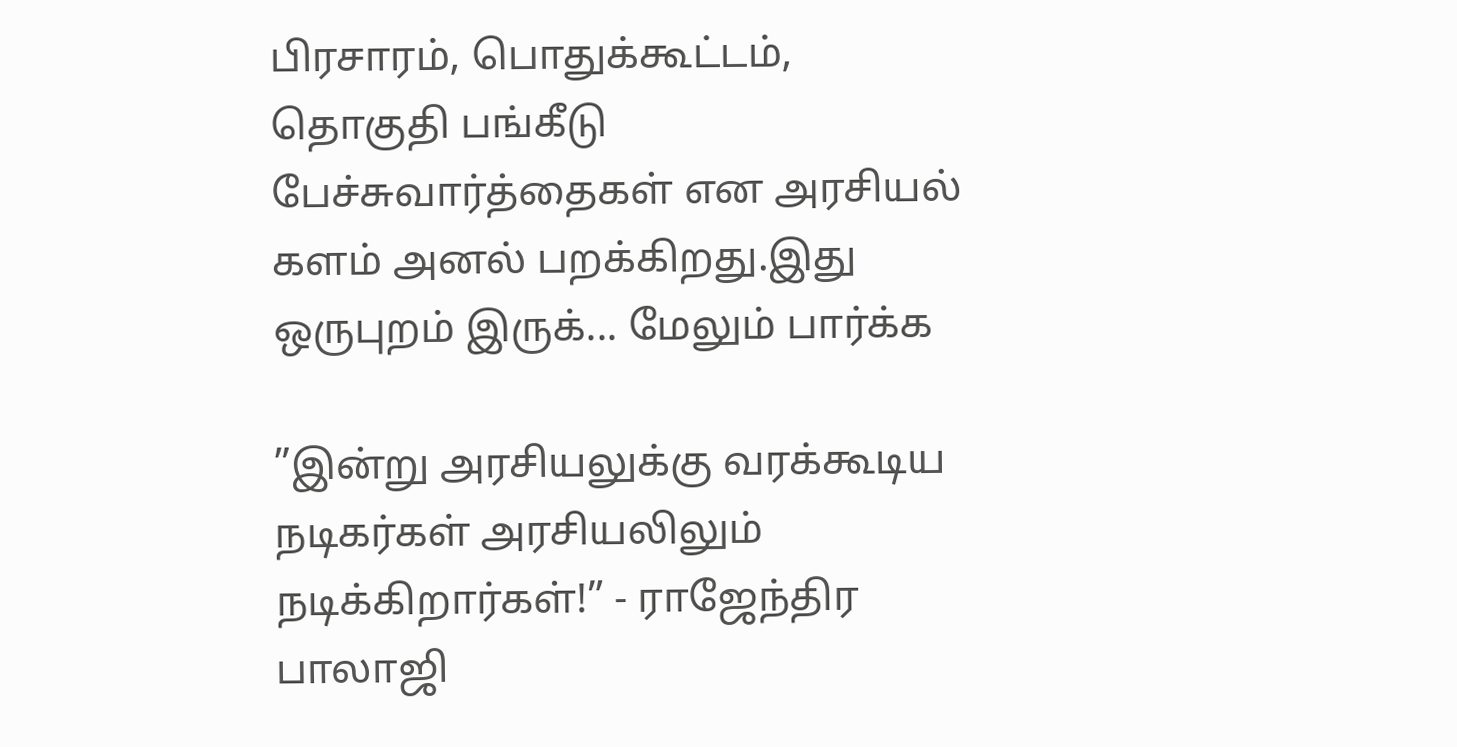பிரசாரம், பொதுக்கூட்டம், தொகுதி பங்கீடு பேச்சுவார்த்தைகள் என அரசியல் களம் அனல் பறக்கிறது.இது ஒருபுறம் இருக்... மேலும் பார்க்க

”இன்று அரசியலுக்கு வரக்கூடிய நடிகர்கள் அரசியலிலும் நடிக்கிறார்கள்!” - ராஜேந்திர பாலாஜி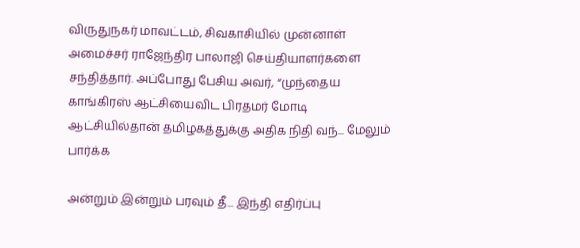விருதுநகர் மாவட்டம், சிவகாசியில் முன்னாள் அமைச்சர் ராஜேந்திர பாலாஜி செய்தியாளர்களை சந்தித்தார். அப்போது பேசிய அவர், “முந்தைய காங்கிரஸ் ஆட்சியைவிட பிரதமர் மோடி ஆட்சியில்தான் தமிழகத்துக்கு அதிக நிதி வந்... மேலும் பார்க்க

அன்றும் இன்றும் பரவும் தீ... இந்தி எதிர்ப்பு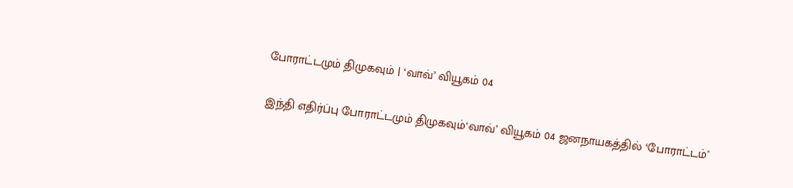போராட்டமும் திமுகவும் | ‘வாவ்’ வியூகம் 04

இந்தி எதிர்ப்பு போராட்டமும் திமுகவும்‘வாவ்’ வியூகம் 04 ஜனநாயகத்தில் ‘போராட்டம்’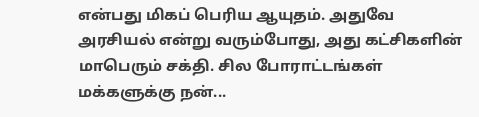என்பது மிகப் பெரிய ஆயுதம். அதுவே அரசியல் என்று வரும்போது, அது கட்சிகளின் மாபெரும் சக்தி. சில போராட்டங்கள் மக்களுக்கு நன்...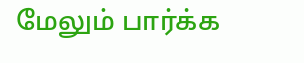மேலும் பார்க்க